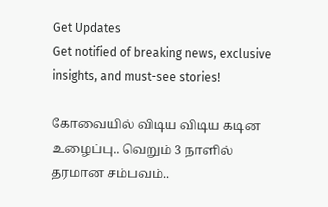Get Updates
Get notified of breaking news, exclusive insights, and must-see stories!

கோவையில் விடிய விடிய கடின உழைப்பு.. வெறும் 3 நாளில் தரமான சம்பவம்..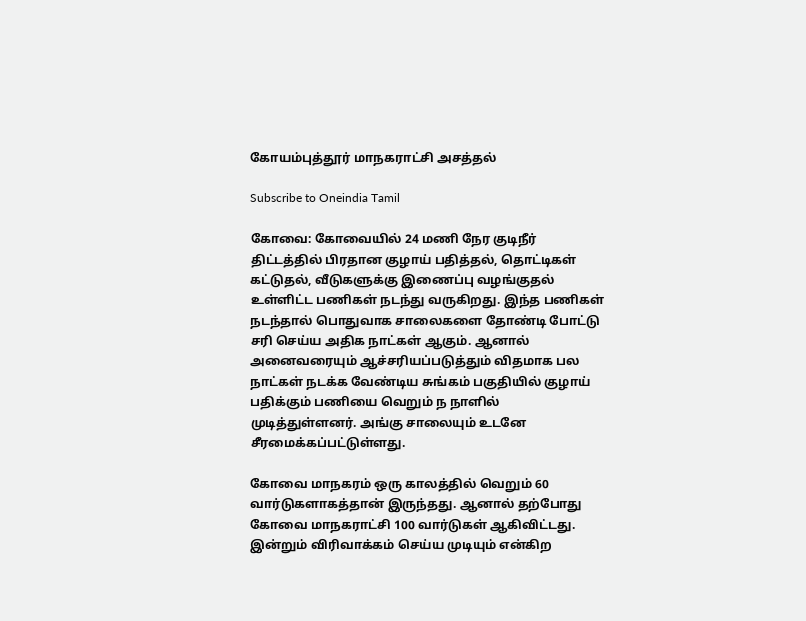கோயம்புத்தூர் மாநகராட்சி அசத்தல்

Subscribe to Oneindia Tamil

கோவை: கோவையில் 24 மணி நேர குடிநீர் திட்டத்தில் பிரதான குழாய் பதித்தல், தொட்டிகள் கட்டுதல், வீடுகளுக்கு இணைப்பு வழங்குதல் உள்ளிட்ட பணிகள் நடந்து வருகிறது. இந்த பணிகள் நடந்தால் பொதுவாக சாலைகளை தோண்டி போட்டு சரி செய்ய அதிக நாட்கள் ஆகும். ஆனால் அனைவரையும் ஆச்சரியப்படுத்தும் விதமாக பல நாட்கள் நடக்க வேண்டிய சுங்கம் பகுதியில் குழாய் பதிக்கும் பணியை வெறும் ந நாளில் முடித்துள்ளனர். அங்கு சாலையும் உடனே சீரமைக்கப்பட்டுள்ளது.

கோவை மாநகரம் ஒரு காலத்தில் வெறும் 60 வார்டுகளாகத்தான் இருந்தது. ஆனால் தற்போது கோவை மாநகராட்சி 100 வார்டுகள் ஆகிவிட்டது. இன்றும் விரிவாக்கம் செய்ய முடியும் என்கிற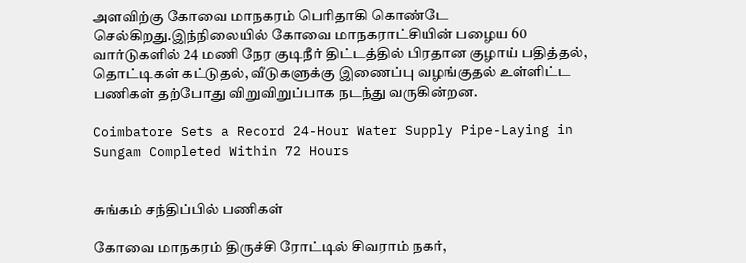அளவிற்கு கோவை மாநகரம் பெரிதாகி கொண்டே செல்கிறது.இந்நிலையில் கோவை மாநகராட்சியின் பழைய 60 வார்டுகளில் 24 மணி நேர குடிநீர் திட்டத்தில் பிரதான குழாய் பதித்தல், தொட்டிகள் கட்டுதல், வீடுகளுக்கு இணைப்பு வழங்குதல் உள்ளிட்ட பணிகள் தற்போது விறுவிறுப்பாக நடந்து வருகின்றன.

Coimbatore Sets a Record 24-Hour Water Supply Pipe-Laying in Sungam Completed Within 72 Hours


சுங்கம் சந்திப்பில் பணிகள்

கோவை மாநகரம் திருச்சி ரோட்டில் சிவராம் நகர்,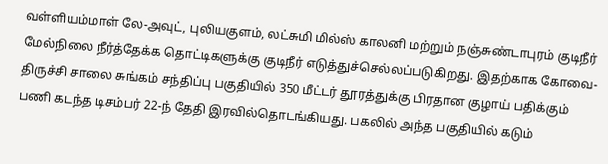வள்ளியம்மாள் லே-அவுட், புலியகுளம், லட்சுமி மில்ஸ் காலனி மற்றும் நஞ்சுண்டாபுரம் குடிநீர் மேல்நிலை நீர்த்தேக்க தொட்டிகளுக்கு குடிநீர் எடுத்துச்செல்லப்படுகிறது. இதற்காக கோவை-திருச்சி சாலை சுங்கம் சந்திப்பு பகுதியில் 350 மீட்டர் தூரத்துக்கு பிரதான குழாய் பதிக்கும் பணி கடந்த டிசம்பர் 22-ந் தேதி இரவில்தொடங்கியது. பகலில் அந்த பகுதியில் கடும்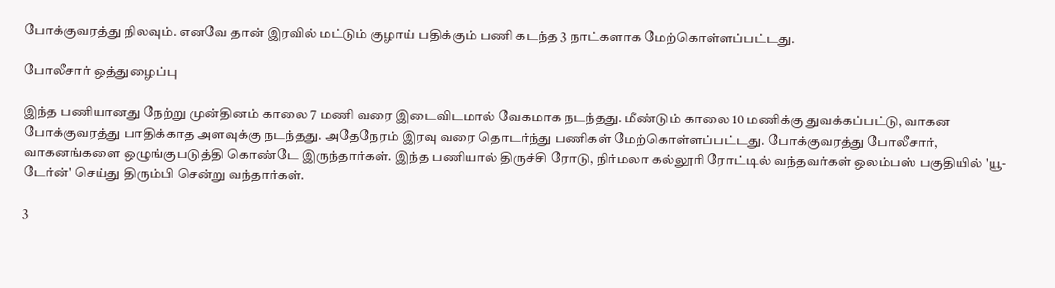போக்குவரத்து நிலவும். எனவே தான் இரவில் மட்டும் குழாய் பதிக்கும் பணி கடந்த 3 நாட்களாக மேற்கொள்ளப்பட்டது.

போலீசார் ஒத்துழைப்பு

இந்த பணியானது நேற்று முன்தினம் காலை 7 மணி வரை இடைவிடமால் வேகமாக நடந்தது. மீண்டும் காலை 10 மணிக்கு துவக்கப்பட்டு, வாகன போக்குவரத்து பாதிக்காத அளவுக்கு நடந்தது. அதேநேரம் இரவு வரை தொடர்ந்து பணிகள் மேற்கொள்ளப்பட்டது. போக்குவரத்து போலீசார், வாகனங்களை ஒழுங்குபடுத்தி கொண்டே இருந்தார்கள். இந்த பணியால் திருச்சி ரோடு, நிர்மலா கல்லூரி ரோட்டில் வந்தவர்கள் ஒலம்பஸ் பகுதியில் 'யூ-டேர்ன்' செய்து திரும்பி சென்று வந்தார்கள்.

3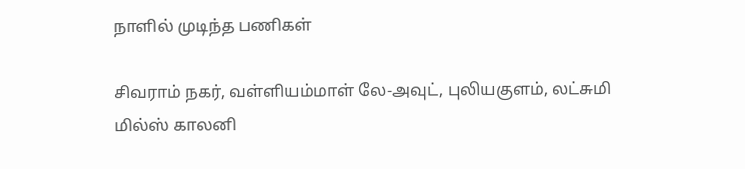நாளில் முடிந்த பணிகள்

சிவராம் நகர், வள்ளியம்மாள் லே-அவுட், புலியகுளம், லட்சுமி மில்ஸ் காலனி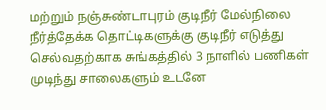மற்றும் நஞ்சுண்டாபுரம் குடிநீர் மேல்நிலை நீர்த்தேக்க தொட்டிகளுக்கு குடிநீர் எடுத்து செல்வதற்காக சுங்கத்தில் 3 நாளில் பணிகள் முடிந்து சாலைகளும் உடனே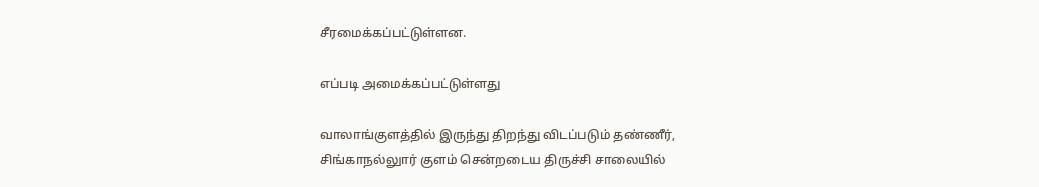சீரமைக்கப்பட்டுள்ளன.

எப்படி அமைக்கப்பட்டுள்ளது

வாலாங்குளத்தில் இருந்து திறந்து விடப்படும் தண்ணீர், சிங்காநல்லுார் குளம் சென்றடைய திருச்சி சாலையில்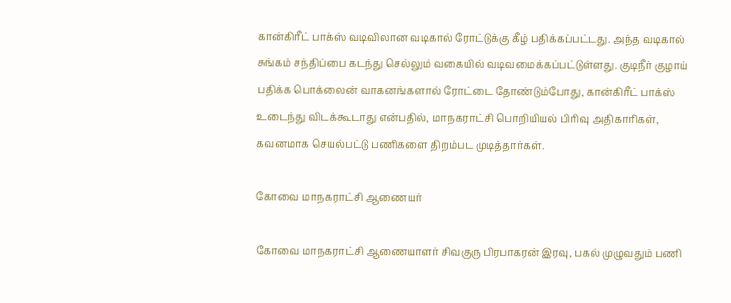கான்கிரீட் பாக்ஸ் வடிவிலான வடிகால் ரோட்டுக்கு கீழ் பதிக்கப்பட்டது. அந்த வடிகால் சுங்கம் சந்திப்பை கடந்து செல்லும் வகையில் வடிவமைக்கப்பட்டுள்ளது. குடிநீர் குழாய் பதிக்க பொக்லைன் வாகனங்களால் ரோட்டை தோண்டும்போது, கான்கிரீட் பாக்ஸ் உடைந்து விடக்கூடாது என்பதில், மாநகராட்சி பொறியியல் பிரிவு அதிகாரிகள், கவனமாக செயல்பட்டு பணிகளை திறம்பட முடித்தார்கள்.

கோவை மாநகராட்சி ஆணையர்

கோவை மாநகராட்சி ஆணையாளர் சிவகுரு பிரபாகரன் இரவு, பகல் முழுவதும் பணி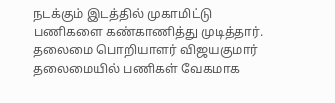நடக்கும் இடத்தில் முகாமிட்டு பணிகளை கண்காணித்து முடித்தார். தலைமை பொறியாளர் விஜயகுமார் தலைமையில் பணிகள் வேகமாக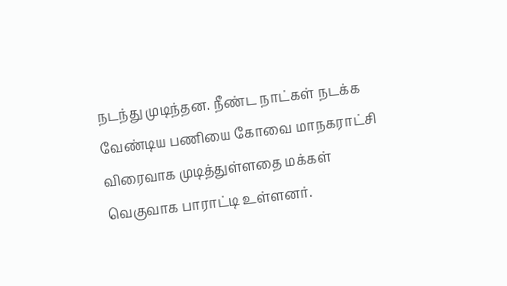நடந்து முடிந்தன. நீண்ட நாட்கள் நடக்க வேண்டிய பணியை கோவை மாநகராட்சி விரைவாக முடித்துள்ளதை மக்கள் வெகுவாக பாராட்டி உள்ளனர்.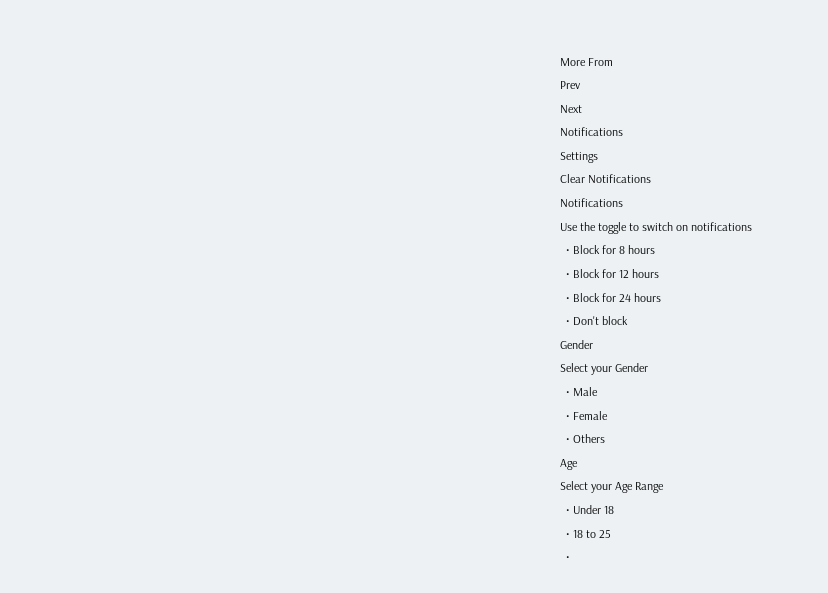More From
Prev
Next
Notifications
Settings
Clear Notifications
Notifications
Use the toggle to switch on notifications
  • Block for 8 hours
  • Block for 12 hours
  • Block for 24 hours
  • Don't block
Gender
Select your Gender
  • Male
  • Female
  • Others
Age
Select your Age Range
  • Under 18
  • 18 to 25
  •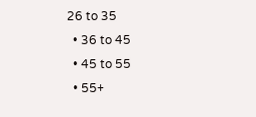26 to 35
  • 36 to 45
  • 45 to 55
  • 55+